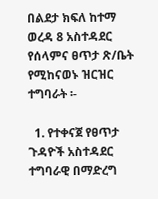በልደታ ክፍለ ከተማ ወረዳ 8 አስተዳደር የሰላምና ፀጥታ ጽ/ቤት የሚከናወኑ ዝርዝር ተግባራት ፡-

  1. የተቀናጀ የፀጥታ ጉዳዮች አስተዳደር ተግባራዊ በማድረግ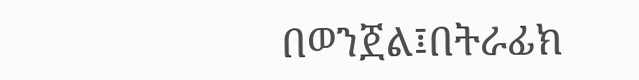በወንጀል፤በትራፊክ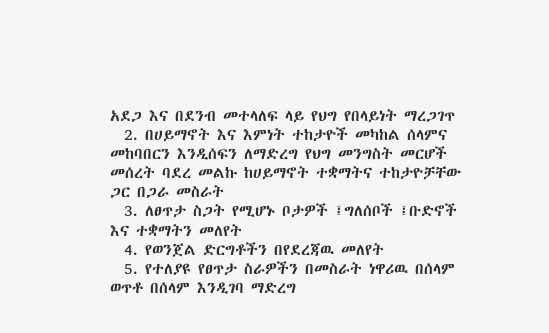አደጋ እና በደንብ መተላለፍ ላይ የህግ የበላይነት ማረጋገጥ
  2. በሀይማኖት እና እምነት ተከታዮች መካከል ሰላምና መከባበርን እንዲሰፍን ለማድረግ የህግ መንግስት መርሆች መሰረት ባደረ መልኩ ከሀይማኖት ተቋማትና ተከታዮቻቸው ጋር በጋራ መስራት
  3. ለፀጥታ ስጋት የሚሆኑ ቦታዎች ፤ግለሰቦች ፤ቡድኖች እና ተቋማትን መለየት
  4. የወንጀል ድርግቶችን በየደረጃዉ መለየት
  5. የተለያዩ የፀጥታ ስራዎችን በመስራት ነዋሪዉ በሰላም ወጥቶ በሰላም እንዲገባ ማድረግ